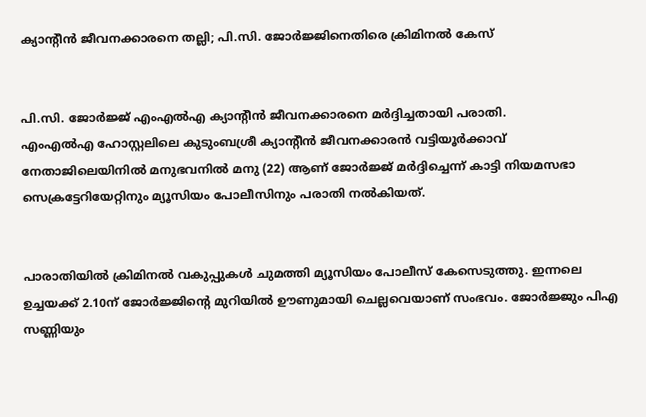ക്യാന്റീന്‍ ജീവനക്കാരനെ തല്ലി; പി.സി. ജോര്‍ജ്ജിനെതിരെ ക്രിമിനല്‍ കേസ്


പി.സി. ജോര്‍ജ്ജ് എംഎല്‍എ ക്യാന്റീന്‍ ജീവനക്കാരനെ മര്‍ദ്ദിച്ചതായി പരാതി.
എംഎല്‍എ ഹോസ്റ്റലിലെ കുടുംബശ്രീ ക്യാന്റീന്‍ ജീവനക്കാരന്‍ വട്ടിയൂര്‍ക്കാവ് നേതാജിലെയിനില്‍ മനുഭവനില്‍ മനു (22) ആണ് ജോര്‍ജ്ജ് മര്‍ദ്ദിച്ചെന്ന് കാട്ടി നിയമസഭാ സെക്രട്ടേറിയേറ്റിനും മ്യൂസിയം പോലീസിനും പരാതി നല്‍കിയത്.


പാരാതിയില്‍ ക്രിമിനല്‍ വകുപ്പുകള്‍ ചുമത്തി മ്യൂസിയം പോലീസ് കേസെടുത്തു. ഇന്നലെ ഉച്ചയക്ക് 2.10ന് ജോര്‍ജ്ജിന്റെ മുറിയില്‍ ഊണുമായി ചെല്ലവെയാണ് സംഭവം. ജോര്‍ജ്ജും പിഎ സണ്ണിയും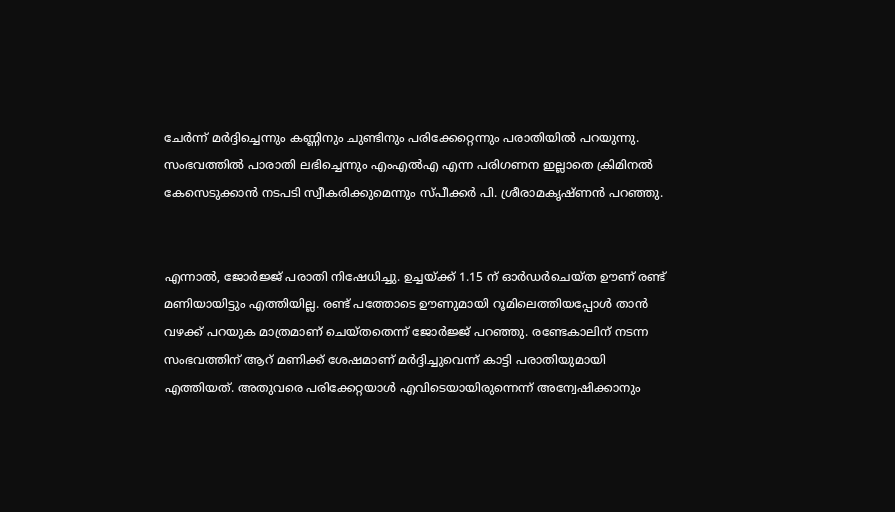ചേര്‍ന്ന് മര്‍ദ്ദിച്ചെന്നും കണ്ണിനും ചുണ്ടിനും പരിക്കേറ്റെന്നും പരാതിയില്‍ പറയുന്നു. സംഭവത്തില്‍ പാരാതി ലഭിച്ചെന്നും എംഎല്‍എ എന്ന പരിഗണന ഇല്ലാതെ ക്രിമിനല്‍ കേസെടുക്കാന്‍ നടപടി സ്വീകരിക്കുമെന്നും സ്പീക്കര്‍ പി. ശ്രീരാമകൃഷ്ണന്‍ പറഞ്ഞു.


എന്നാല്‍, ജോര്‍ജ്ജ് പരാതി നിഷേധിച്ചു. ഉച്ചയ്ക്ക് 1.15 ന് ഓര്‍ഡര്‍ചെയ്ത ഊണ് രണ്ട് മണിയായിട്ടും എത്തിയില്ല. രണ്ട് പത്തോടെ ഊണുമായി റൂമിലെത്തിയപ്പോള്‍ താന്‍ വഴക്ക് പറയുക മാത്രമാണ് ചെയ്തതെന്ന് ജോര്‍ജ്ജ് പറഞ്ഞു. രണ്ടേകാലിന് നടന്ന സംഭവത്തിന് ആറ് മണിക്ക് ശേഷമാണ് മര്‍ദ്ദിച്ചുവെന്ന് കാട്ടി പരാതിയുമായി എത്തിയത്. അതുവരെ പരിക്കേറ്റയാള്‍ എവിടെയായിരുന്നെന്ന് അന്വേഷിക്കാനും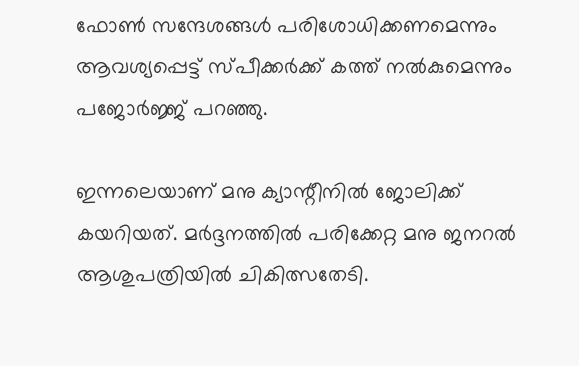ഫോണ്‍ സന്ദേശങ്ങള്‍ പരിശോധിക്കണമെന്നും ആവശ്യപ്പെട്ട് സ്പീക്കര്‍ക്ക് കത്ത് നല്‍കുമെന്നും പജോര്‍ജ്ജ് പറഞ്ഞു.

ഇന്നലെയാണ് മനു ക്യാന്റീനില്‍ ജോലിക്ക് കയറിയത്. മര്‍ദ്ദനത്തില്‍ പരിക്കേറ്റ മനു ജനറല്‍ ആശുപത്രിയില്‍ ചികിത്സതേടി.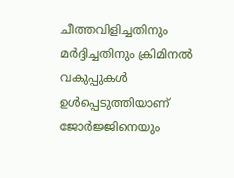ചീത്തവിളിച്ചതിനും മര്‍ദ്ദിച്ചതിനും ക്രിമിനല്‍ വകുപ്പുകള്‍ ഉള്‍പ്പെടുത്തിയാണ് ജോര്‍ജ്ജിനെയും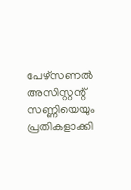പേഴ്‌സണല്‍ അസിസ്റ്റന്റ് സണ്ണിയെയും പ്രതികളാക്കി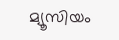മ്യൂസിയം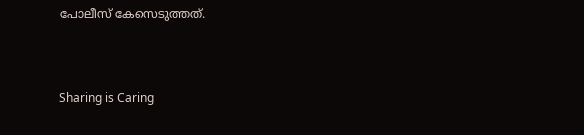പോലീസ് കേസെടുത്തത്.



Sharing is Caring